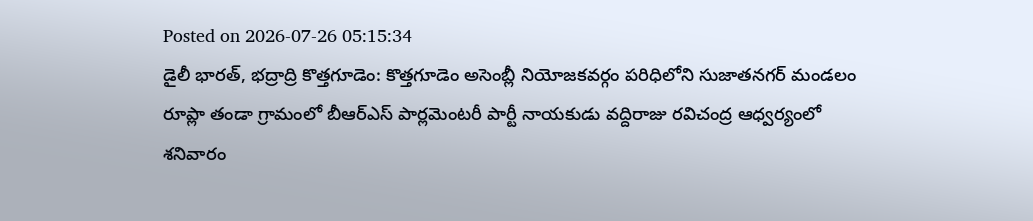Posted on 2026-07-26 05:15:34
డైలీ భారత్, భద్రాద్రి కొత్తగూడెం: కొత్తగూడెం అసెంబ్లీ నియోజకవర్గం పరిధిలోని సుజాతనగర్ మండలం రూప్లా తండా గ్రామంలో బీఆర్ఎస్ పార్లమెంటరీ పార్టీ నాయకుడు వద్దిరాజు రవిచంద్ర ఆధ్వర్యంలో శనివారం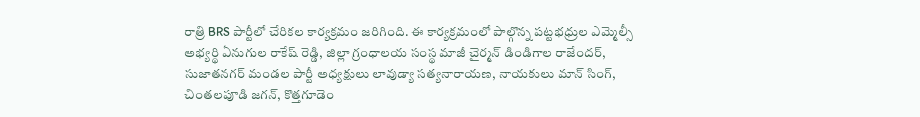రాత్రి BRS పార్టీలో చేరికల కార్యక్రమం జరిగింది. ఈ కార్యక్రమంలో పాల్గొన్న పట్టభధ్రుల ఎమ్మెల్సీ అభ్యర్థి ఏనుగుల రాకేష్ రెడ్డి, జిల్లా గ్రంధాలయ సంస్థ మాజీ చైర్మన్ డిండిగాల రాజేందర్, సుజాతనగర్ మండల పార్టీ అధ్యక్షులు లావుడ్యా సత్యనారాయణ, నాయకులు మాన్ సింగ్, చింతలపూడి జగన్, కొత్తగూడెం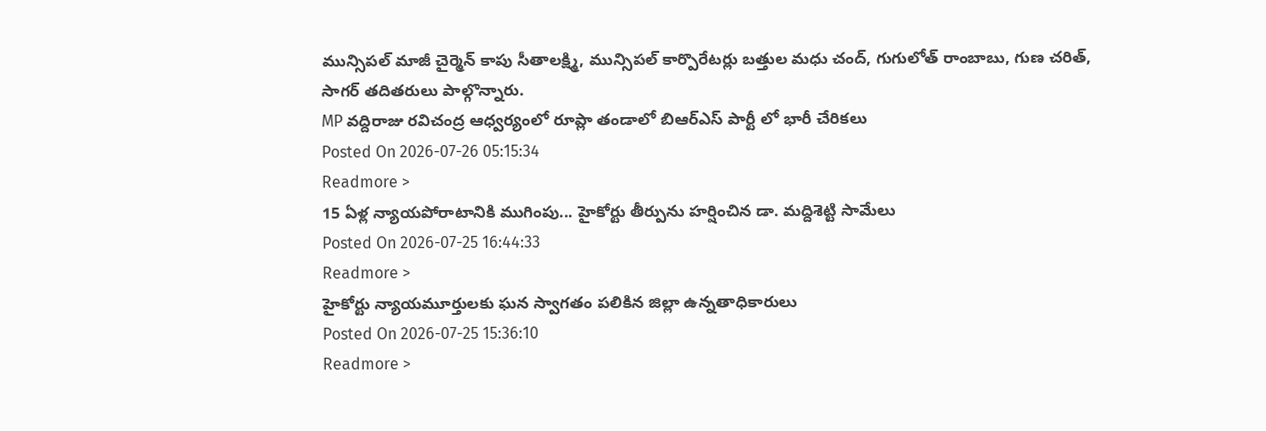మున్సిపల్ మాజీ చైర్మెన్ కాపు సీతాలక్ష్మి, మున్సిపల్ కార్పొరేటర్లు బత్తుల మధు చంద్, గుగులోత్ రాంబాబు, గుణ చరిత్, సాగర్ తదితరులు పాల్గొన్నారు.
MP వద్దిరాజు రవిచంద్ర ఆధ్వర్యంలో రూప్లా తండాలో బిఆర్ఎస్ పార్టీ లో భారీ చేరికలు
Posted On 2026-07-26 05:15:34
Readmore >
15 ఏళ్ల న్యాయపోరాటానికి ముగింపు... హైకోర్టు తీర్పును హర్షించిన డా. మద్దిశెట్టి సామేలు
Posted On 2026-07-25 16:44:33
Readmore >
హైకోర్టు న్యాయమూర్తులకు ఘన స్వాగతం పలికిన జిల్లా ఉన్నతాధికారులు
Posted On 2026-07-25 15:36:10
Readmore >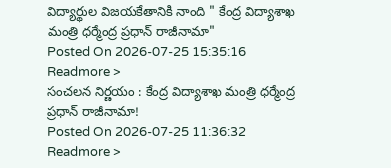విద్యార్థుల విజయకేతానికి నాంది " కేంద్ర విద్యాశాఖ మంత్రి ధర్మేంద్ర ప్రధాన్ రాజీనామా"
Posted On 2026-07-25 15:35:16
Readmore >
సంచలన నిర్ణయం : కేంద్ర విద్యాశాఖ మంత్రి ధర్మేంద్ర ప్రధాన్ రాజీనామా!
Posted On 2026-07-25 11:36:32
Readmore >